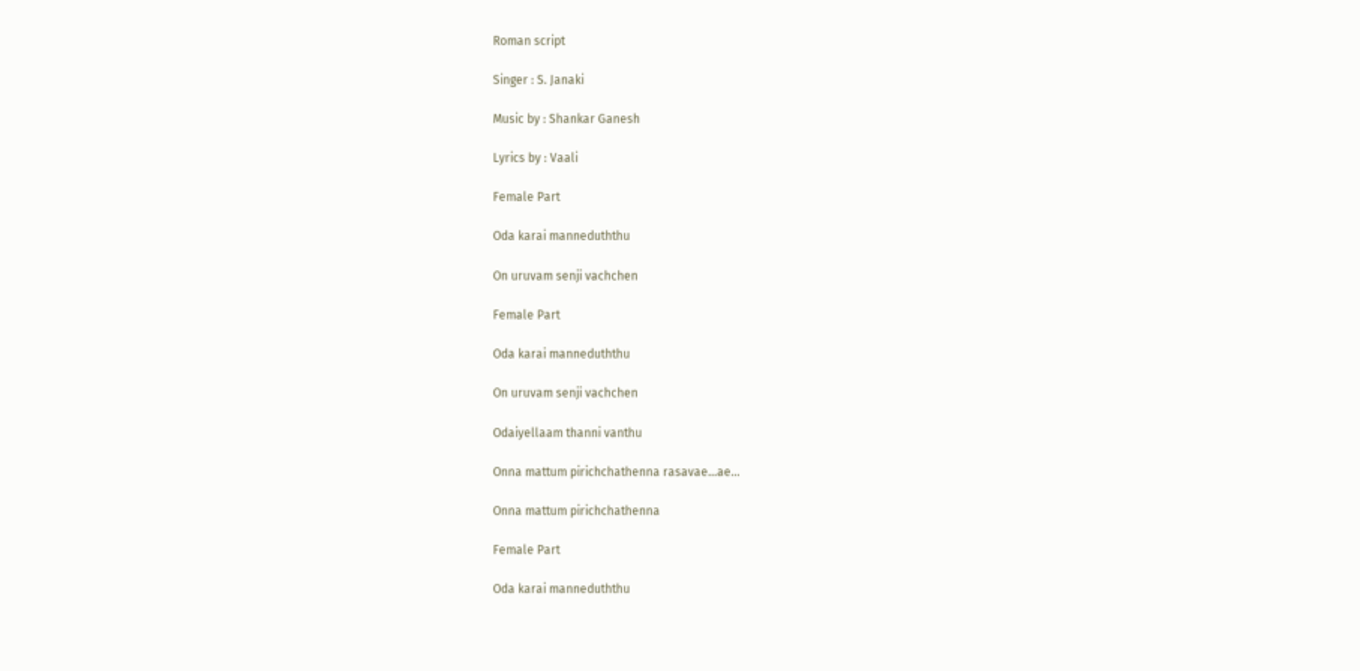Roman script

Singer : S. Janaki

Music by : Shankar Ganesh

Lyrics by : Vaali

Female Part

Oda karai manneduththu

On uruvam senji vachchen

Female Part

Oda karai manneduththu

On uruvam senji vachchen

Odaiyellaam thanni vanthu

Onna mattum pirichchathenna rasavae…ae…

Onna mattum pirichchathenna

Female Part

Oda karai manneduththu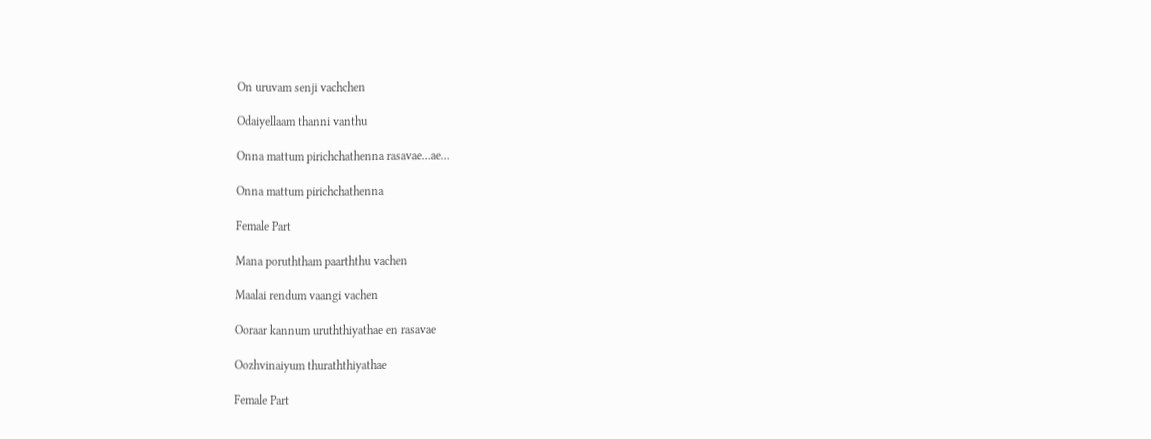On uruvam senji vachchen

Odaiyellaam thanni vanthu

Onna mattum pirichchathenna rasavae…ae…

Onna mattum pirichchathenna

Female Part

Mana poruththam paarththu vachen

Maalai rendum vaangi vachen

Ooraar kannum uruththiyathae en rasavae

Oozhvinaiyum thuraththiyathae

Female Part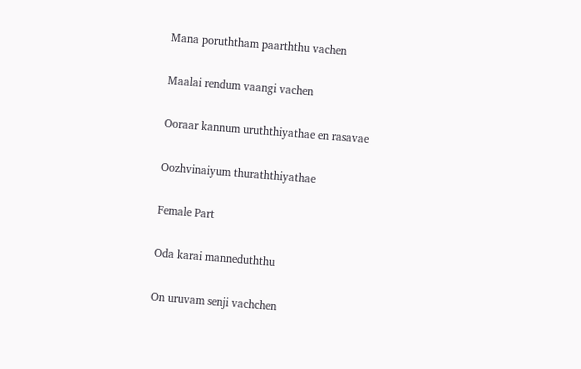Mana poruththam paarththu vachen

Maalai rendum vaangi vachen

Ooraar kannum uruththiyathae en rasavae

Oozhvinaiyum thuraththiyathae

Female Part

Oda karai manneduththu

On uruvam senji vachchen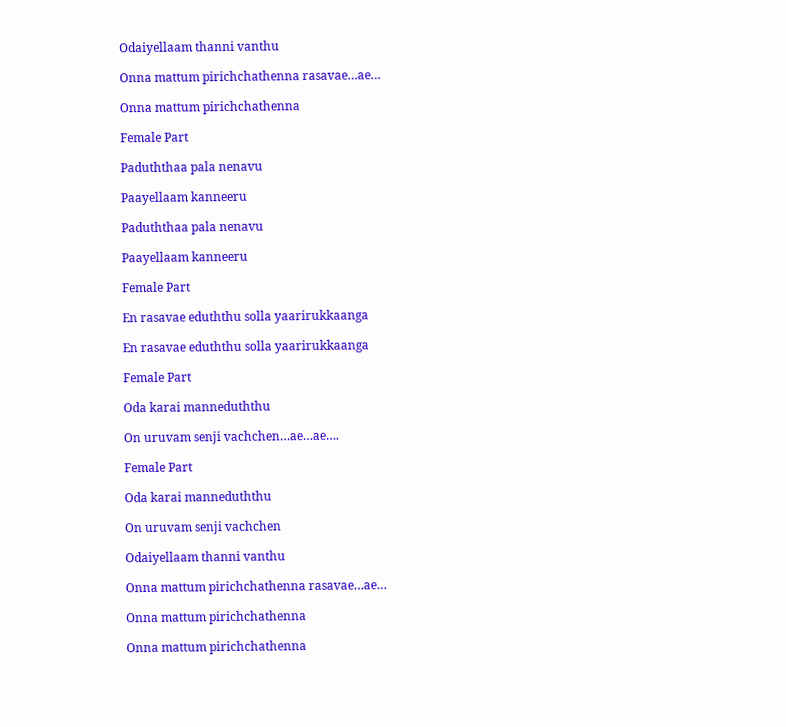Odaiyellaam thanni vanthu

Onna mattum pirichchathenna rasavae…ae…

Onna mattum pirichchathenna

Female Part

Paduththaa pala nenavu

Paayellaam kanneeru

Paduththaa pala nenavu

Paayellaam kanneeru

Female Part

En rasavae eduththu solla yaarirukkaanga

En rasavae eduththu solla yaarirukkaanga

Female Part

Oda karai manneduththu

On uruvam senji vachchen…ae…ae….

Female Part

Oda karai manneduththu

On uruvam senji vachchen

Odaiyellaam thanni vanthu

Onna mattum pirichchathenna rasavae…ae…

Onna mattum pirichchathenna

Onna mattum pirichchathenna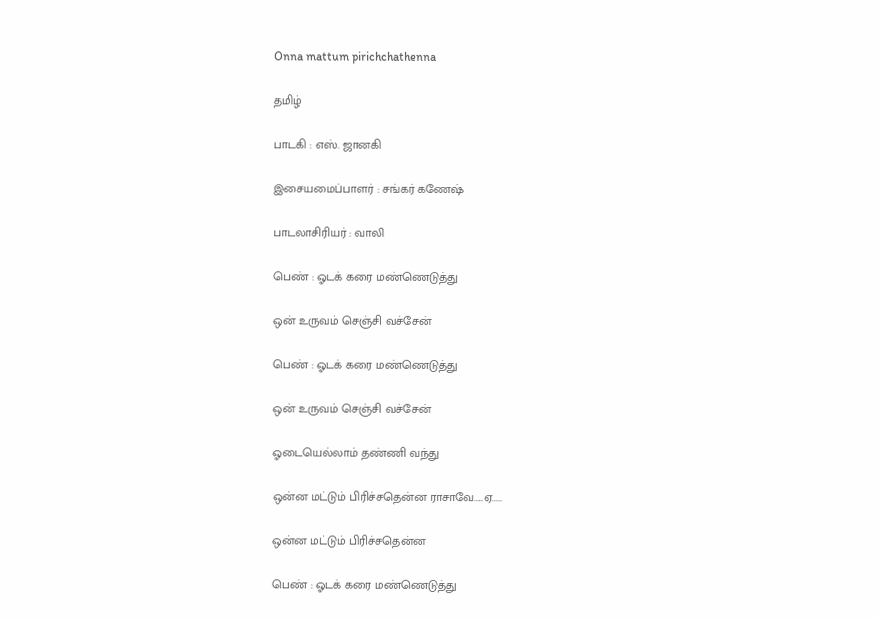Onna mattum pirichchathenna

தமிழ்

பாடகி : எஸ். ஜானகி

இசையமைப்பாளர் : சங்கர் கணேஷ்

பாடலாசிரியர் : வாலி

பெண் : ஓடக் கரை மண்ணெடுத்து

ஒன் உருவம் செஞ்சி வச்சேன்

பெண் : ஓடக் கரை மண்ணெடுத்து

ஒன் உருவம் செஞ்சி வச்சேன்

ஓடையெல்லாம் தண்ணி வந்து

ஒன்ன மட்டும் பிரிச்சதென்ன ராசாவே.....ஏ.....

ஒன்ன மட்டும் பிரிச்சதென்ன

பெண் : ஓடக் கரை மண்ணெடுத்து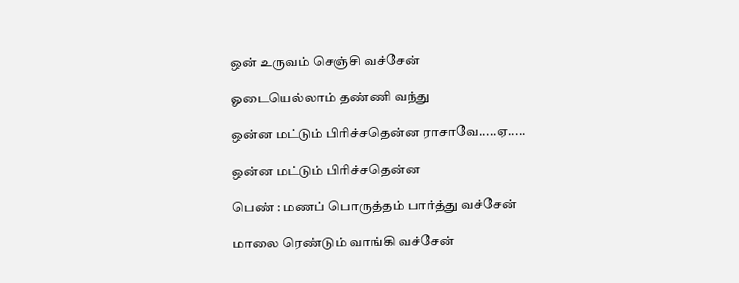ஒன் உருவம் செஞ்சி வச்சேன்

ஓடையெல்லாம் தண்ணி வந்து

ஒன்ன மட்டும் பிரிச்சதென்ன ராசாவே.....ஏ.....

ஒன்ன மட்டும் பிரிச்சதென்ன

பெண் : மணப் பொருத்தம் பார்த்து வச்சேன்

மாலை ரெண்டும் வாங்கி வச்சேன்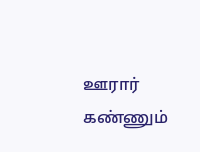ஊரார் கண்ணும்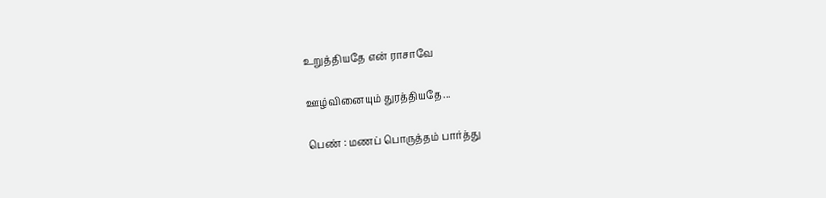உறுத்தியதே என் ராசாவே

ஊழ்வினையும் துரத்தியதே...

பெண் : மணப் பொருத்தம் பார்த்து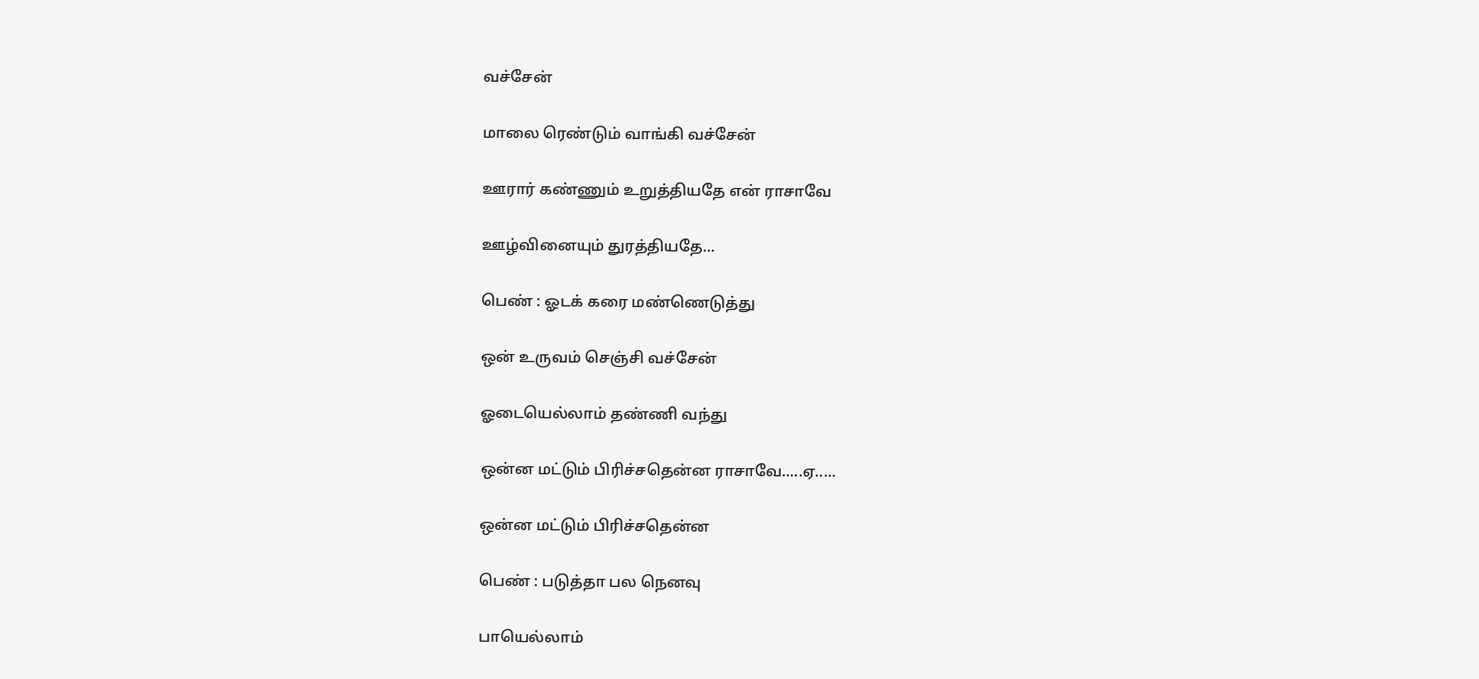வச்சேன்

மாலை ரெண்டும் வாங்கி வச்சேன்

ஊரார் கண்ணும் உறுத்தியதே என் ராசாவே

ஊழ்வினையும் துரத்தியதே...

பெண் : ஓடக் கரை மண்ணெடுத்து

ஒன் உருவம் செஞ்சி வச்சேன்

ஓடையெல்லாம் தண்ணி வந்து

ஒன்ன மட்டும் பிரிச்சதென்ன ராசாவே.....ஏ.....

ஒன்ன மட்டும் பிரிச்சதென்ன

பெண் : படுத்தா பல நெனவு

பாயெல்லாம்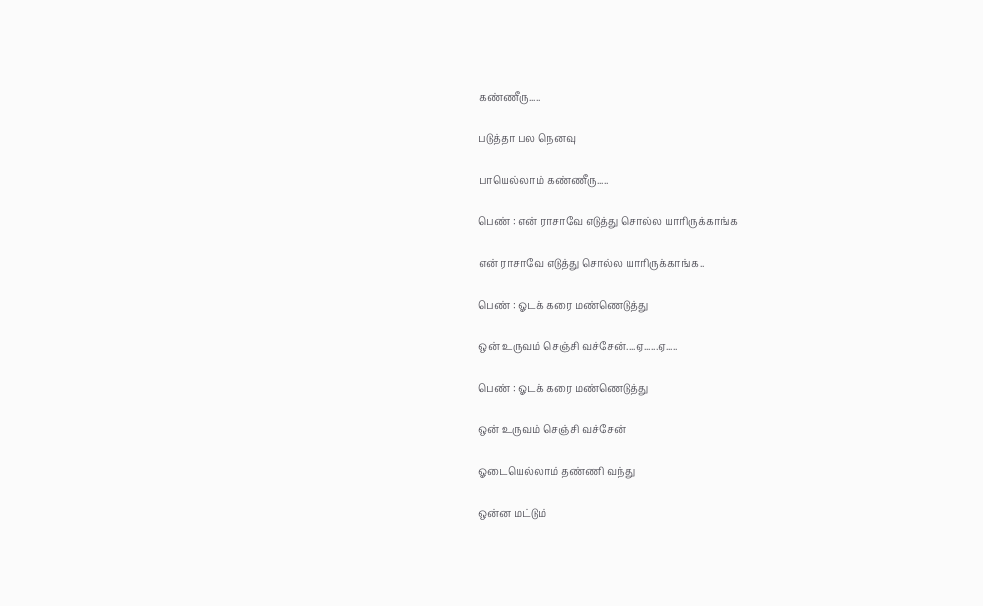கண்ணீரு.....

படுத்தா பல நெனவு

பாயெல்லாம் கண்ணீரு.....

பெண் : என் ராசாவே எடுத்து சொல்ல யாரிருக்காங்க

என் ராசாவே எடுத்து சொல்ல யாரிருக்காங்க..

பெண் : ஓடக் கரை மண்ணெடுத்து

ஒன் உருவம் செஞ்சி வச்சேன்....ஏ......ஏ.....

பெண் : ஓடக் கரை மண்ணெடுத்து

ஒன் உருவம் செஞ்சி வச்சேன்

ஓடையெல்லாம் தண்ணி வந்து

ஒன்ன மட்டும்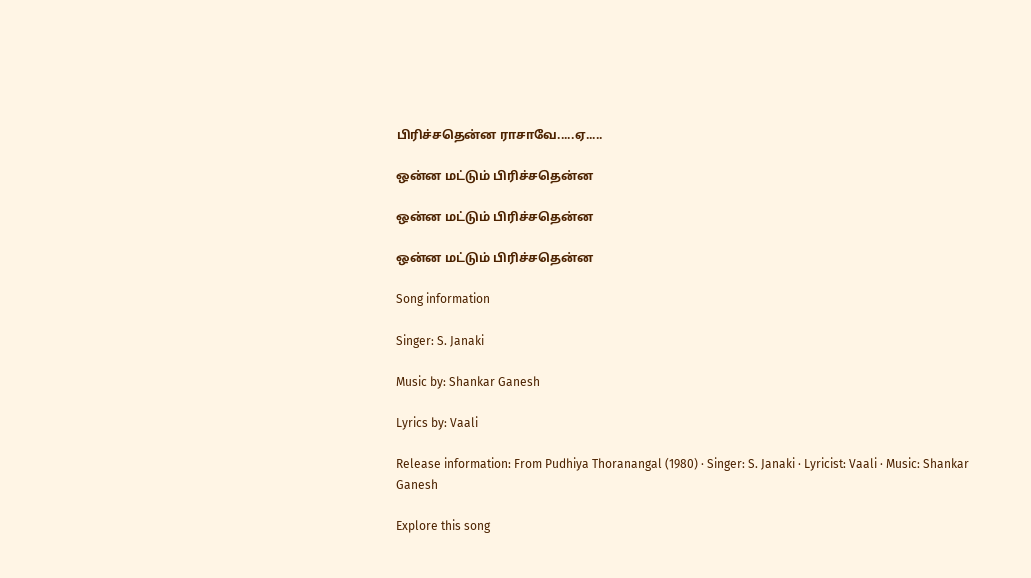பிரிச்சதென்ன ராசாவே.....ஏ.....

ஒன்ன மட்டும் பிரிச்சதென்ன

ஒன்ன மட்டும் பிரிச்சதென்ன

ஒன்ன மட்டும் பிரிச்சதென்ன

Song information

Singer: S. Janaki

Music by: Shankar Ganesh

Lyrics by: Vaali

Release information: From Pudhiya Thoranangal (1980) · Singer: S. Janaki · Lyricist: Vaali · Music: Shankar Ganesh

Explore this song